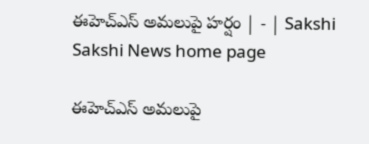ఈహెచ్‌ఎస్‌ అమలుపై హర్షం | - | Sakshi
Sakshi News home page

ఈహెచ్‌ఎస్‌ అమలుపై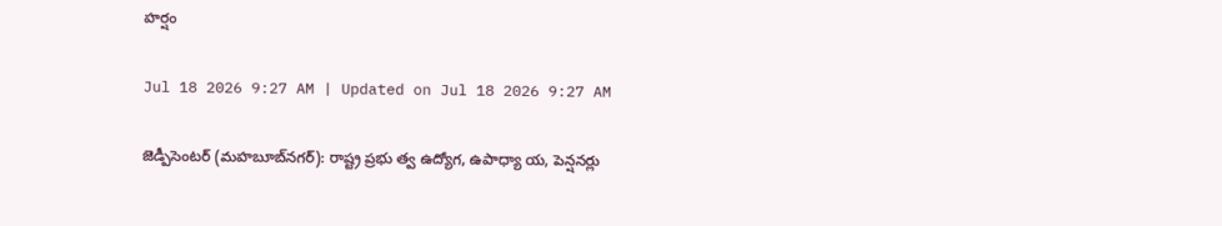హర్షం

Jul 18 2026 9:27 AM | Updated on Jul 18 2026 9:27 AM

జెడ్పీసెంటర్‌ (మహబూబ్‌నగర్‌): రాష్ట్ర ప్రభు త్వ ఉద్యోగ, ఉపాధ్యా య, పెన్షనర్లు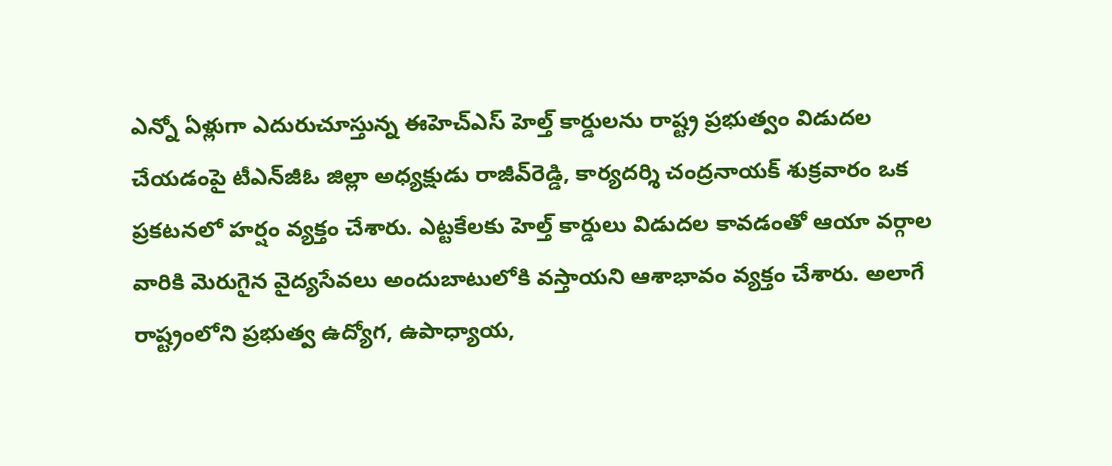ఎన్నో ఏళ్లుగా ఎదురుచూస్తున్న ఈహెచ్‌ఎస్‌ హెల్త్‌ కార్డులను రాష్ట్ర ప్రభుత్వం విడుదల చేయడంపై టీఎన్‌జీఓ జిల్లా అధ్యక్షుడు రాజీవ్‌రెడ్డి, కార్యదర్శి చంద్రనాయక్‌ శుక్రవారం ఒక ప్రకటనలో హర్షం వ్యక్తం చేశారు. ఎట్టకేలకు హెల్త్‌ కార్డులు విడుదల కావడంతో ఆయా వర్గాల వారికి మెరుగైన వైద్యసేవలు అందుబాటులోకి వస్తాయని ఆశాభావం వ్యక్తం చేశారు. అలాగే రాష్ట్రంలోని ప్రభుత్వ ఉద్యోగ, ఉపాధ్యాయ,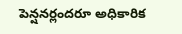పెన్షనర్లందరూ అధికారిక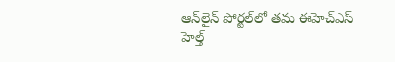ఆన్‌లైన్‌ పోర్టల్‌లో తమ ఈహెచ్‌ఎస్‌ హెల్త్‌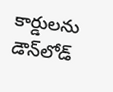కార్డులను డౌన్‌లోడ్‌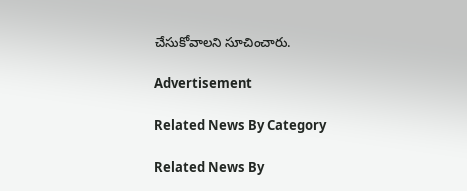చేసుకోవాలని సూచించారు.

Advertisement

Related News By Category

Related News By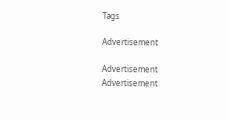Tags

Advertisement

Advertisement
Advertisement